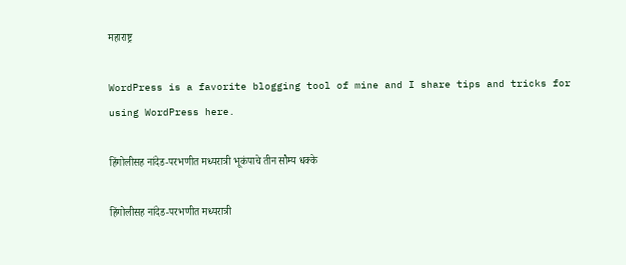महाराष्ट्र

WordPress is a favorite blogging tool of mine and I share tips and tricks for using WordPress here.

हिंगोलीसह नांदेड-परभणीत मध्यरात्री भूकंपाचे तीन सौम्य धक्के

हिंगोलीसह नांदेड-परभणीत मध्यरात्री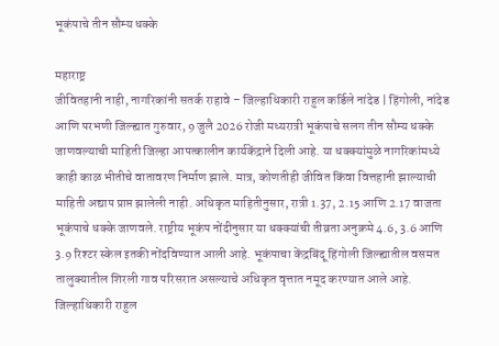भूकंपाचे तीन सौम्य धक्के

महाराष्ट्र
जीवितहानी नाही, नागरिकांनी सतर्क राहावे – जिल्हाधिकारी राहुल कर्डिले नांदेड | हिंगोली, नांदेड आणि परभणी जिल्ह्यात गुरुवार, 9 जुलै 2026 रोजी मध्यरात्री भूकंपाचे सलग तीन सौम्य धक्के जाणवल्याची माहिती जिल्हा आपत्कालीन कार्यकेंद्राने दिली आहे. या धक्क्यांमुळे नागरिकांमध्ये काही काळ भीतीचे वातावरण निर्माण झाले. मात्र, कोणतीही जीवित किंवा वित्तहानी झाल्याची माहिती अद्याप प्राप्त झालेली नाही. अधिकृत माहितीनुसार, रात्री 1.37, 2.15 आणि 2.17 वाजता भूकंपाचे धक्के जाणवले. राष्ट्रीय भूकंप नोंदीनुसार या धक्क्यांची तीव्रता अनुक्रमे 4.6, 3.6 आणि 3.9 रिश्टर स्केल इतकी नोंदविण्यात आली आहे. भूकंपाचा केंद्रबिंदू हिंगोली जिल्ह्यातील वसमत तालुक्यातील शिरली गाव परिसरात असल्याचे अधिकृत वृत्तात नमूद करण्यात आले आहे. जिल्हाधिकारी राहुल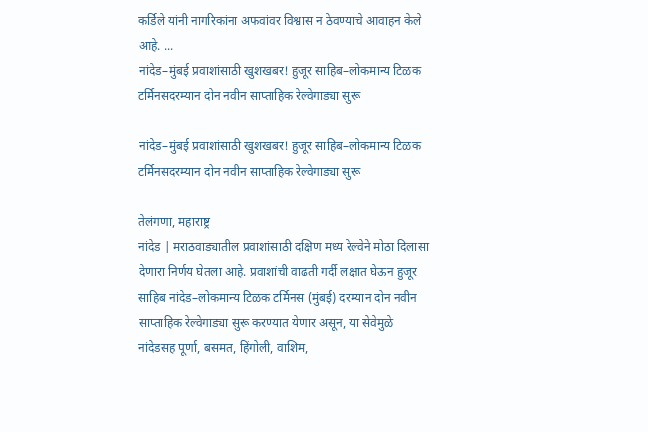कर्डिले यांनी नागरिकांना अफवांवर विश्वास न ठेवण्याचे आवाहन केले आहे. ...
नांदेड–मुंबई प्रवाशांसाठी खुशखबर! हुजूर साहिब–लोकमान्य टिळक टर्मिनसदरम्यान दोन नवीन साप्ताहिक रेल्वेगाड्या सुरू

नांदेड–मुंबई प्रवाशांसाठी खुशखबर! हुजूर साहिब–लोकमान्य टिळक टर्मिनसदरम्यान दोन नवीन साप्ताहिक रेल्वेगाड्या सुरू

तेलंगणा, महाराष्ट्र
नांदेड | मराठवाड्यातील प्रवाशांसाठी दक्षिण मध्य रेल्वेने मोठा दिलासा देणारा निर्णय घेतला आहे. प्रवाशांची वाढती गर्दी लक्षात घेऊन हुजूर साहिब नांदेड–लोकमान्य टिळक टर्मिनस (मुंबई) दरम्यान दोन नवीन साप्ताहिक रेल्वेगाड्या सुरू करण्यात येणार असून, या सेवेमुळे नांदेडसह पूर्णा, बसमत, हिंगोली, वाशिम,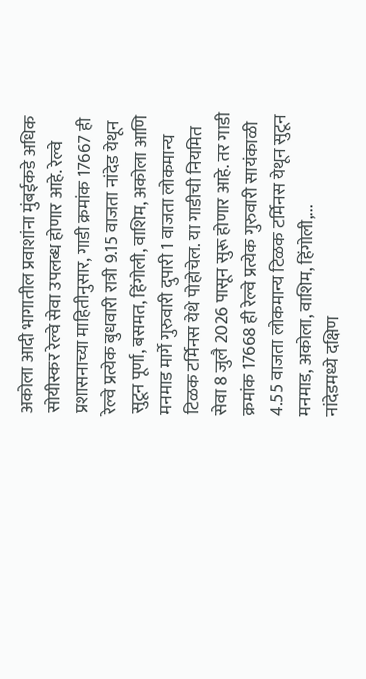अकोला आदी भागातील प्रवाशांना मुंबईकडे अधिक सोयीस्कर रेल्वे सेवा उपलब्ध होणार आहे. रेल्वे प्रशासनाच्या माहितीनुसार, गाडी क्रमांक 17667 ही रेल्वे प्रत्येक बुधवारी रात्री 9.15 वाजता नांदेड येथून सुटून पूर्णा, बसमत, हिंगोली, वाशिम, अकोला आणि मनमाड मार्गे गुरुवारी दुपारी 1 वाजता लोकमान्य टिळक टर्मिनस येथे पोहोचेल. या गाडीची नियमित सेवा 8 जुलै 2026 पासून सुरू होणार आहे. तर गाडी क्रमांक 17668 ही रेल्वे प्रत्येक गुरुवारी सायंकाळी 4.55 वाजता लोकमान्य टिळक टर्मिनस येथून सुटून मनमाड, अकोला, वाशिम, हिंगोली,...
नांदेडमध्ये दक्षिण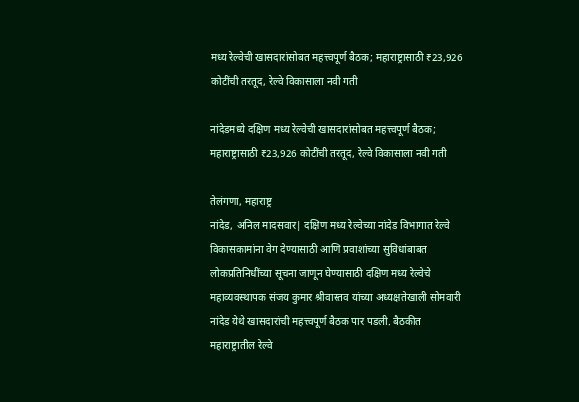मध्य रेल्वेची खासदारांसोबत महत्त्वपूर्ण बैठक; महाराष्ट्रासाठी ₹23,926 कोटींची तरतूद, रेल्वे विकासाला नवी गती

नांदेडमध्ये दक्षिण मध्य रेल्वेची खासदारांसोबत महत्त्वपूर्ण बैठक; महाराष्ट्रासाठी ₹23,926 कोटींची तरतूद, रेल्वे विकासाला नवी गती

तेलंगणा, महाराष्ट्र
नांदेड, अनिल मादसवार| दक्षिण मध्य रेल्वेच्या नांदेड विभागात रेल्वे विकासकामांना वेग देण्यासाठी आणि प्रवाशांच्या सुविधांबाबत लोकप्रतिनिधींच्या सूचना जाणून घेण्यासाठी दक्षिण मध्य रेल्वेचे महाव्यवस्थापक संजय कुमार श्रीवास्तव यांच्या अध्यक्षतेखाली सोमवारी नांदेड येथे खासदारांची महत्त्वपूर्ण बैठक पार पडली. बैठकीत महाराष्ट्रातील रेल्वे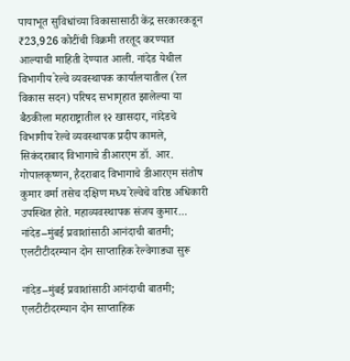पायाभूत सुविधांच्या विकासासाठी केंद्र सरकारकडून ₹23,926 कोटींची विक्रमी तरतूद करण्यात आल्याची माहिती देण्यात आली. नांदेड येथील विभागीय रेल्वे व्यवस्थापक कार्यालयातील (रेल विकास सदन) परिषद सभागृहात झालेल्या या बैठकीला महाराष्ट्रातील १२ खासदार, नांदेडचे विभागीय रेल्वे व्यवस्थापक प्रदीप कामले, सिकंदराबाद विभागाचे डीआरएम डॉ. आर. गोपालकृष्णन, हैदराबाद विभागाचे डीआरएम संतोष कुमार वर्मा तसेच दक्षिण मध्य रेल्वेचे वरिष्ठ अधिकारी उपस्थित होते. महाव्यवस्थापक संजय कुमार...
नांदेड–मुंबई प्रवाशांसाठी आनंदाची बातमी; एलटीटीदरम्यान दोन साप्ताहिक रेल्वेगाड्या सुरू

नांदेड–मुंबई प्रवाशांसाठी आनंदाची बातमी; एलटीटीदरम्यान दोन साप्ताहिक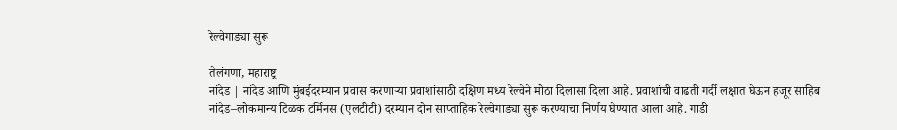रेल्वेगाड्या सुरू

तेलंगणा, महाराष्ट्र
नांदेड | नांदेड आणि मुंबईदरम्यान प्रवास करणाऱ्या प्रवाशांसाठी दक्षिण मध्य रेल्वेने मोठा दिलासा दिला आहे. प्रवाशांची वाढती गर्दी लक्षात घेऊन हजूर साहिब नांदेड–लोकमान्य टिळक टर्मिनस (एलटीटी) दरम्यान दोन साप्ताहिक रेल्वेगाड्या सुरू करण्याचा निर्णय घेण्यात आला आहे. गाडी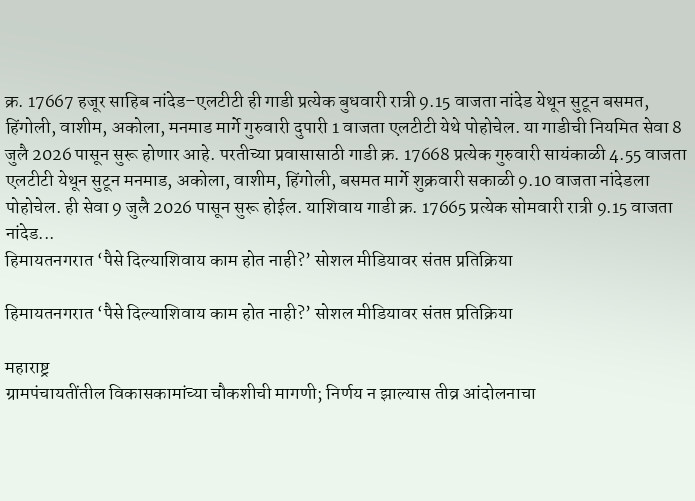क्र. 17667 हजूर साहिब नांदेड–एलटीटी ही गाडी प्रत्येक बुधवारी रात्री 9.15 वाजता नांदेड येथून सुटून बसमत, हिंगोली, वाशीम, अकोला, मनमाड मार्गे गुरुवारी दुपारी 1 वाजता एलटीटी येथे पोहोचेल. या गाडीची नियमित सेवा 8 जुलै 2026 पासून सुरू होणार आहे. परतीच्या प्रवासासाठी गाडी क्र. 17668 प्रत्येक गुरुवारी सायंकाळी 4.55 वाजता एलटीटी येथून सुटून मनमाड, अकोला, वाशीम, हिंगोली, बसमत मार्गे शुक्रवारी सकाळी 9.10 वाजता नांदेडला पोहोचेल. ही सेवा 9 जुलै 2026 पासून सुरू होईल. याशिवाय गाडी क्र. 17665 प्रत्येक सोमवारी रात्री 9.15 वाजता नांदेड...
हिमायतनगरात ‘पैसे दिल्याशिवाय काम होत नाही?’ सोशल मीडियावर संतप्त प्रतिक्रिया

हिमायतनगरात ‘पैसे दिल्याशिवाय काम होत नाही?’ सोशल मीडियावर संतप्त प्रतिक्रिया

महाराष्ट्र
ग्रामपंचायतींतील विकासकामांच्या चौकशीची मागणी; निर्णय न झाल्यास तीव्र आंदोलनाचा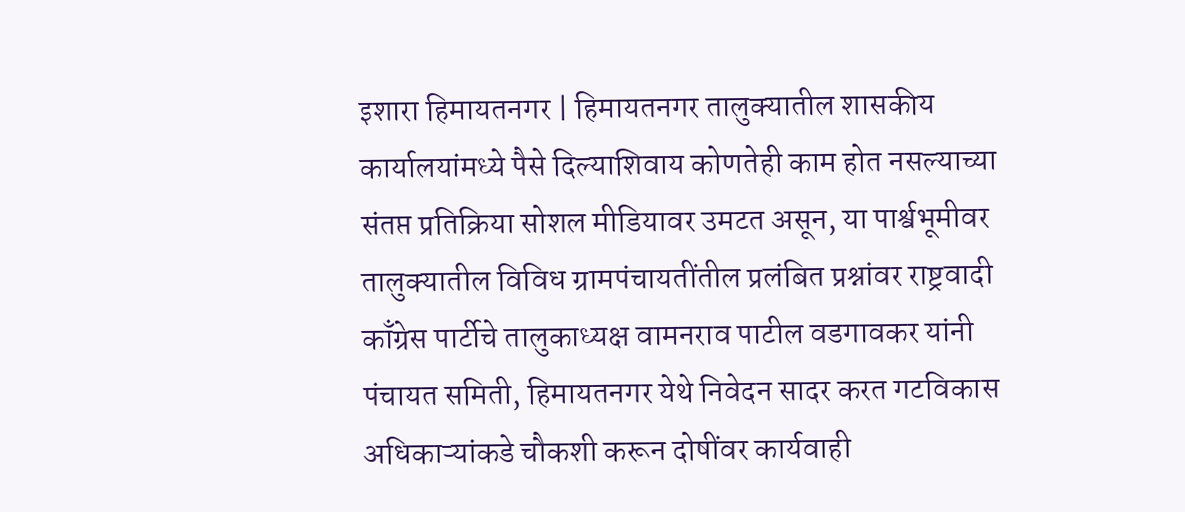इशारा हिमायतनगर | हिमायतनगर तालुक्यातील शासकीय कार्यालयांमध्ये पैसे दिल्याशिवाय कोणतेही काम होत नसल्याच्या संतप्त प्रतिक्रिया सोशल मीडियावर उमटत असून, या पार्श्वभूमीवर तालुक्यातील विविध ग्रामपंचायतींतील प्रलंबित प्रश्नांवर राष्ट्रवादी काँग्रेस पार्टीचे तालुकाध्यक्ष वामनराव पाटील वडगावकर यांनी पंचायत समिती, हिमायतनगर येथे निवेदन सादर करत गटविकास अधिकाऱ्यांकडे चौकशी करून दोषींवर कार्यवाही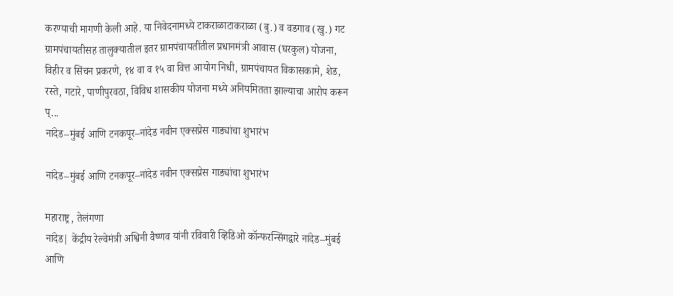करण्याची मागणी केली आहे. या निवेदनामध्ये टाकराळाटाकराळा (बु.) व वडगाव (खु.) गट ग्रामपंचायतीसह तालुक्यातील इतर ग्रामपंचायतींतील प्रधानमंत्री आवास (घरकुल) योजना, विहीर व सिंचन प्रकरणे, १४ वा व १५ वा वित्त आयोग निधी, ग्रामपंचायत विकासकामे, शेड, रस्ते, गटारे, पाणीपुरवठा, विविध शासकीय योजना मध्ये अनियमितता झाल्याचा आरोप करून प्...
नांदेड–मुंबई आणि टनकपूर–नांदेड नवीन एक्सप्रेस गाड्यांचा शुभारंभ

नांदेड–मुंबई आणि टनकपूर–नांदेड नवीन एक्सप्रेस गाड्यांचा शुभारंभ

महाराष्ट्र, तेलंगणा
नांदेड| केंद्रीय रेल्वेमंत्री अश्विनी वैष्णव यांनी रविवारी व्हिडिओ कॉन्फरन्सिंगद्वारे नांदेड–मुंबई आणि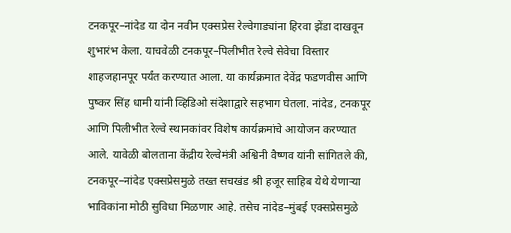टनकपूर–नांदेड या दोन नवीन एक्सप्रेस रेल्वेगाड्यांना हिरवा झेंडा दाखवून शुभारंभ केला. याचवेळी टनकपूर–पिलीभीत रेल्वे सेवेचा विस्तार शाहजहानपूर पर्यंत करण्यात आला. या कार्यक्रमात देवेंद्र फडणवीस आणि पुष्कर सिंह धामी यांनी व्हिडिओ संदेशाद्वारे सहभाग घेतला. नांदेड, टनकपूर आणि पिलीभीत रेल्वे स्थानकांवर विशेष कार्यक्रमांचे आयोजन करण्यात आले. यावेळी बोलताना केंद्रीय रेल्वेमंत्री अश्विनी वैष्णव यांनी सांगितले की, टनकपूर–नांदेड एक्सप्रेसमुळे तख्त सचखंड श्री हजूर साहिब येथे येणाऱ्या भाविकांना मोठी सुविधा मिळणार आहे. तसेच नांदेड–मुंबई एक्सप्रेसमुळे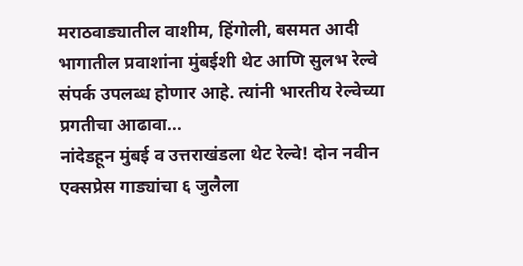मराठवाड्यातील वाशीम, हिंगोली, बसमत आदी भागातील प्रवाशांना मुंबईशी थेट आणि सुलभ रेल्वे संपर्क उपलब्ध होणार आहे. त्यांनी भारतीय रेल्वेच्या प्रगतीचा आढावा...
नांदेडहून मुंबई व उत्तराखंडला थेट रेल्वे! दोन नवीन एक्सप्रेस गाड्यांचा ६ जुलैला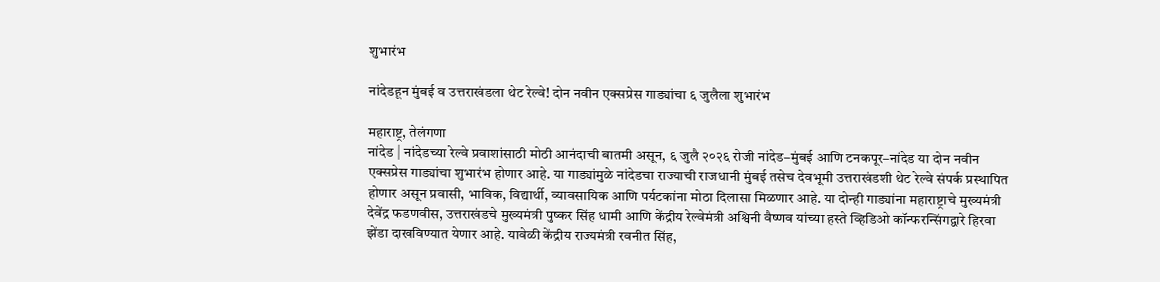शुभारंभ

नांदेडहून मुंबई व उत्तराखंडला थेट रेल्वे! दोन नवीन एक्सप्रेस गाड्यांचा ६ जुलैला शुभारंभ

महाराष्ट्र, तेलंगणा
नांदेड | नांदेडच्या रेल्वे प्रवाशांसाठी मोठी आनंदाची बातमी असून, ६ जुलै २०२६ रोजी नांदेड–मुंबई आणि टनकपूर–नांदेड या दोन नवीन एक्सप्रेस गाड्यांचा शुभारंभ होणार आहे. या गाड्यांमुळे नांदेडचा राज्याची राजधानी मुंबई तसेच देवभूमी उत्तराखंडशी थेट रेल्वे संपर्क प्रस्थापित होणार असून प्रवासी, भाविक, विद्यार्थी, व्यावसायिक आणि पर्यटकांना मोठा दिलासा मिळणार आहे. या दोन्ही गाड्यांना महाराष्ट्राचे मुख्यमंत्री देवेंद्र फडणवीस, उत्तराखंडचे मुख्यमंत्री पुष्कर सिंह धामी आणि केंद्रीय रेल्वेमंत्री अश्विनी वैष्णव यांच्या हस्ते व्हिडिओ कॉन्फरन्सिंगद्वारे हिरवा झेंडा दाखविण्यात येणार आहे. यावेळी केंद्रीय राज्यमंत्री रवनीत सिंह,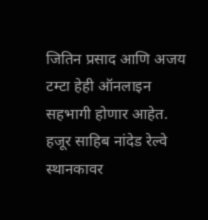जितिन प्रसाद आणि अजय टम्टा हेही ऑनलाइन सहभागी होणार आहेत. हजूर साहिब नांदेड रेल्वे स्थानकावर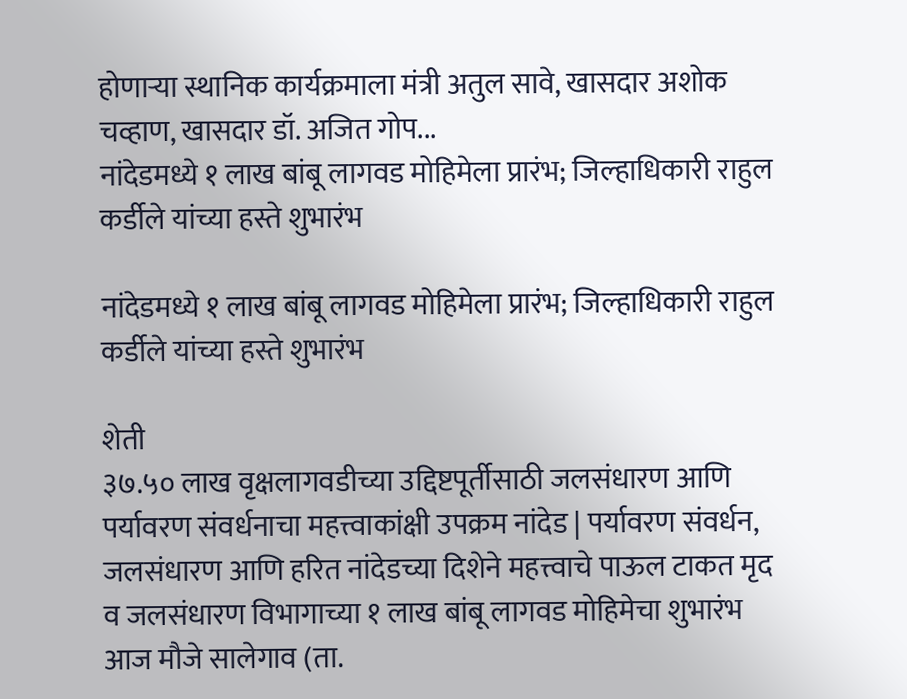होणाऱ्या स्थानिक कार्यक्रमाला मंत्री अतुल सावे, खासदार अशोक चव्हाण, खासदार डॉ. अजित गोप...
नांदेडमध्ये १ लाख बांबू लागवड मोहिमेला प्रारंभ; जिल्हाधिकारी राहुल कर्डीले यांच्या हस्ते शुभारंभ

नांदेडमध्ये १ लाख बांबू लागवड मोहिमेला प्रारंभ; जिल्हाधिकारी राहुल कर्डीले यांच्या हस्ते शुभारंभ

शेती
३७.५० लाख वृक्षलागवडीच्या उद्दिष्टपूर्तीसाठी जलसंधारण आणि पर्यावरण संवर्धनाचा महत्त्वाकांक्षी उपक्रम नांदेड | पर्यावरण संवर्धन, जलसंधारण आणि हरित नांदेडच्या दिशेने महत्त्वाचे पाऊल टाकत मृद व जलसंधारण विभागाच्या १ लाख बांबू लागवड मोहिमेचा शुभारंभ आज मौजे सालेगाव (ता.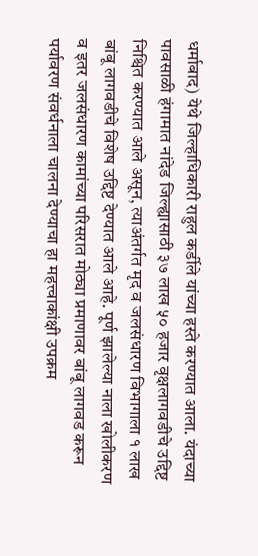धर्माबाद) येथे जिल्हाधिकारी राहुल कर्डीले यांच्या हस्ते करण्यात आला. यंदाच्या पावसाळी हंगामात नांदेड जिल्ह्यासाठी ३७ लाख ५० हजार वृक्षलागवडीचे उद्दिष्ट निश्चित करण्यात आले असून, त्याअंतर्गत मृद व जलसंधारण विभागाला १ लाख बांबू लागवडीचे विशेष उद्दिष्ट देण्यात आले आहे. पूर्ण झालेल्या नाला खोलीकरण व इतर जलसंधारण कामांच्या परिसरात मोठ्या प्रमाणावर बांबू लागवड करून पर्यावरण संवर्धनाला चालना देण्याचा हा महत्त्वाकांक्षी उपक्रम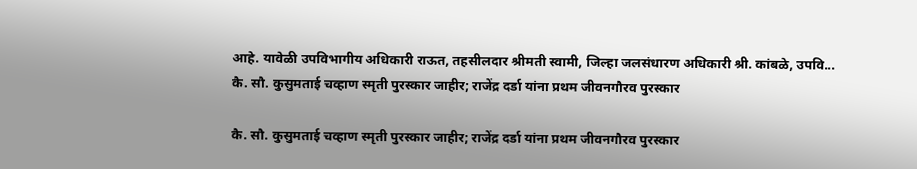आहे. यावेळी उपविभागीय अधिकारी राऊत, तहसीलदार श्रीमती स्वामी, जिल्हा जलसंधारण अधिकारी श्री. कांबळे, उपवि...
कै. सौ. कुसुमताई चव्हाण स्मृती पुरस्कार जाहीर; राजेंद्र दर्डा यांना प्रथम जीवनगौरव पुरस्कार

कै. सौ. कुसुमताई चव्हाण स्मृती पुरस्कार जाहीर; राजेंद्र दर्डा यांना प्रथम जीवनगौरव पुरस्कार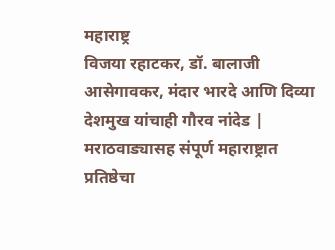महाराष्ट्र
विजया रहाटकर, डॉ. बालाजी आसेगावकर, मंदार भारदे आणि दिव्या देशमुख यांचाही गौरव नांदेड | मराठवाड्यासह संपूर्ण महाराष्ट्रात प्रतिष्ठेचा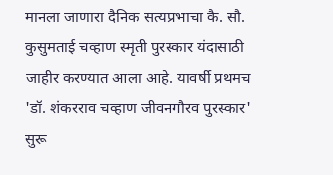मानला जाणारा दैनिक सत्यप्रभाचा कै. सौ. कुसुमताई चव्हाण स्मृती पुरस्कार यंदासाठी जाहीर करण्यात आला आहे. यावर्षी प्रथमच 'डॉ. शंकरराव चव्हाण जीवनगौरव पुरस्कार' सुरू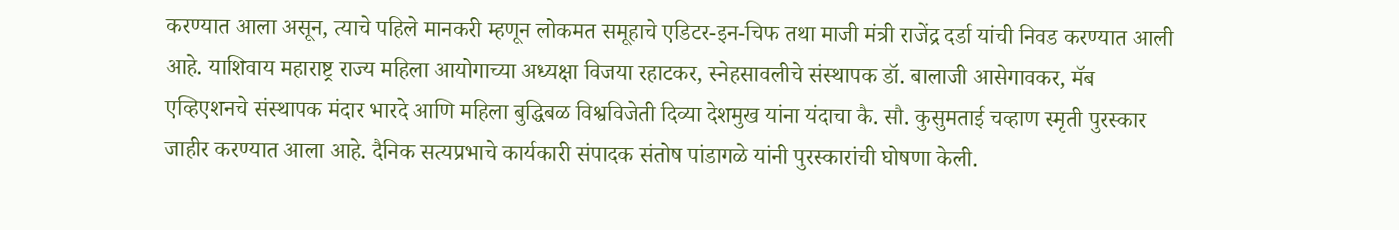करण्यात आला असून, त्याचे पहिले मानकरी म्हणून लोकमत समूहाचे एडिटर-इन-चिफ तथा माजी मंत्री राजेंद्र दर्डा यांची निवड करण्यात आली आहे. याशिवाय महाराष्ट्र राज्य महिला आयोगाच्या अध्यक्षा विजया रहाटकर, स्नेहसावलीचे संस्थापक डॉ. बालाजी आसेगावकर, मॅब एव्हिएशनचे संस्थापक मंदार भारदे आणि महिला बुद्धिबळ विश्वविजेती दिव्या देशमुख यांना यंदाचा कै. सौ. कुसुमताई चव्हाण स्मृती पुरस्कार जाहीर करण्यात आला आहे. दैनिक सत्यप्रभाचे कार्यकारी संपादक संतोष पांडागळे यांनी पुरस्कारांची घोषणा केली.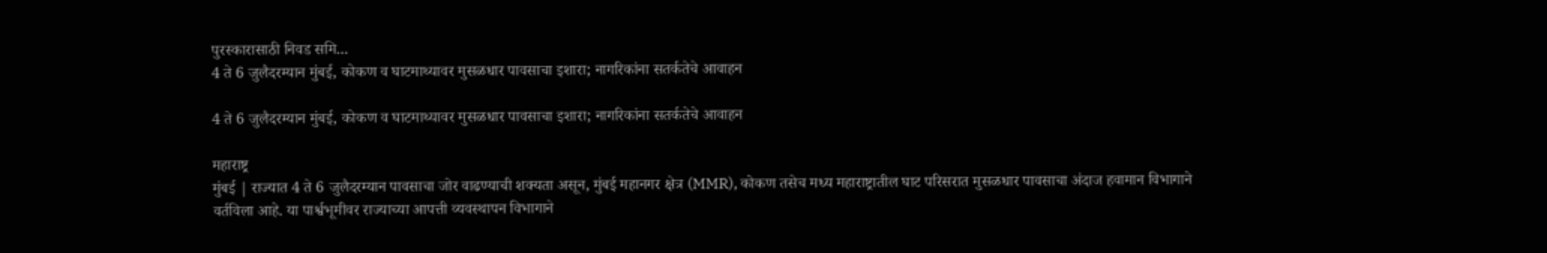पुरस्कारासाठी निवड समि...
4 ते 6 जुलैदरम्यान मुंबई, कोकण व घाटमाथ्यावर मुसळधार पावसाचा इशारा; नागरिकांना सतर्कतेचे आवाहन

4 ते 6 जुलैदरम्यान मुंबई, कोकण व घाटमाथ्यावर मुसळधार पावसाचा इशारा; नागरिकांना सतर्कतेचे आवाहन

महाराष्ट्र
मुंबई | राज्यात 4 ते 6 जुलैदरम्यान पावसाचा जोर वाढण्याची शक्यता असून, मुंबई महानगर क्षेत्र (MMR), कोकण तसेच मध्य महाराष्ट्रातील घाट परिसरात मुसळधार पावसाचा अंदाज हवामान विभागाने वर्तविला आहे. या पार्श्वभूमीवर राज्याच्या आपत्ती व्यवस्थापन विभागाने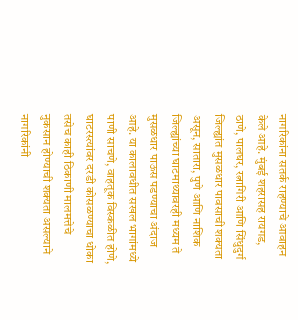नागरिकांना सतर्क राहण्याचे आवाहन केले आहे. मुंबई शहरासह रायगड, ठाणे, पालघर, रत्नागिरी आणि सिंधुदुर्ग जिल्ह्यांत मुसळधार पावसाची शक्यता असून, सातारा, पुणे आणि नाशिक जिल्ह्यांच्या घाटमाथ्यावरही मध्यम ते मुसळधार पाऊस पडण्याचा अंदाज आहे. या कालावधीत सखल भागांमध्ये पाणी साचणे, वाहतूक विस्कळीत होणे, घाटरस्त्यांवर दरडी कोसळण्याचा धोका तसेच काही ठिकाणी मालमत्तेचे नुकसान होण्याची शक्यता असल्याने नागरिकांनी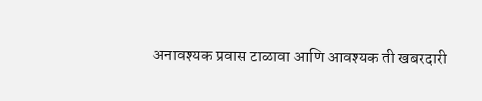अनावश्यक प्रवास टाळावा आणि आवश्यक ती खबरदारी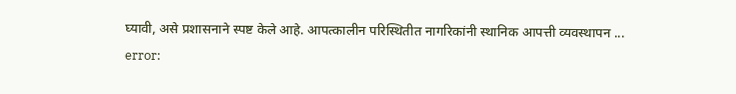घ्यावी, असे प्रशासनाने स्पष्ट केले आहे. आपत्कालीन परिस्थितीत नागरिकांनी स्थानिक आपत्ती व्यवस्थापन ...
error: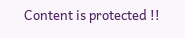Content is protected !!